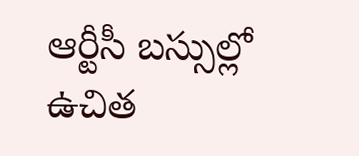ఆర్టీసీ బస్సుల్లో ఉచిత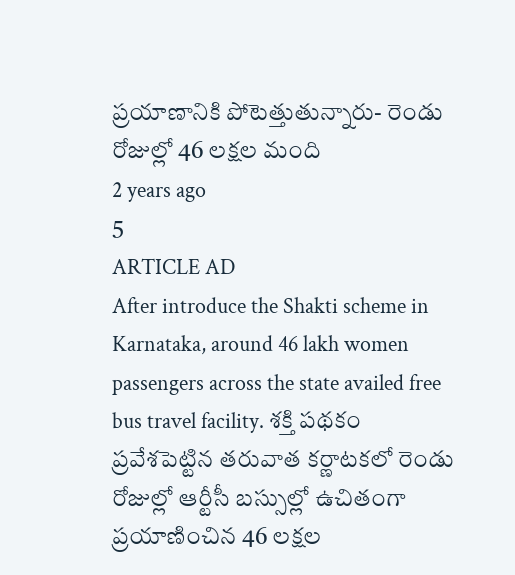ప్రయాణానికి పోటెత్తుతున్నారు- రెండు రోజుల్లో 46 లక్షల మంది
2 years ago
5
ARTICLE AD
After introduce the Shakti scheme in Karnataka, around 46 lakh women passengers across the state availed free bus travel facility. శక్తి పథకం ప్రవేశపెట్టిన తరువాత కర్ణాటకలో రెండు రోజుల్లో ఆర్టీసీ బస్సుల్లో ఉచితంగా ప్రయాణించిన 46 లక్షల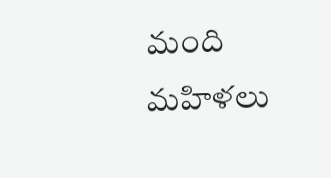మంది మహిళలు